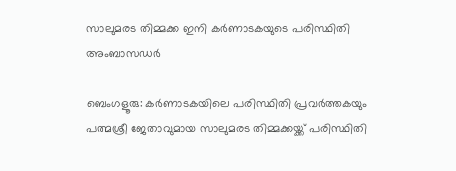സാലുമരട തിമ്മക്ക ഇനി കർണാടകയുടെ പരിസ്ഥിതി അംബാസഡർ

ബെംഗളൂരു: കർണാടകയിലെ പരിസ്ഥിതി പ്രവർത്തകയും പത്മശ്രീ ജേതാവുമായ സാലുമരട തിമ്മക്കയ്ക്ക് പരിസ്ഥിതി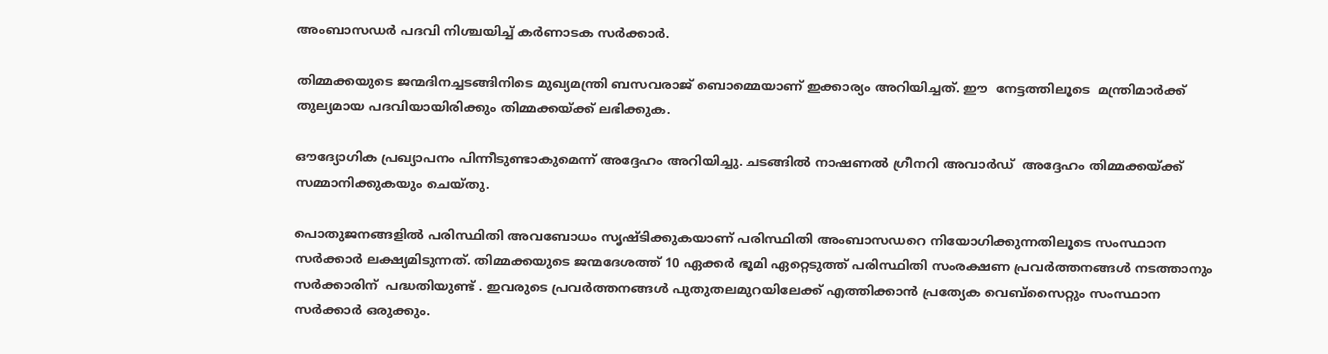അംബാസഡർ പദവി നിശ്ചയിച്ച് കർണാടക സർക്കാർ.

തിമ്മക്കയുടെ ജന്മദിനച്ചടങ്ങിനിടെ മുഖ്യമന്ത്രി ബസവരാജ് ബൊമ്മെയാണ് ഇക്കാര്യം അറിയിച്ചത്. ഈ  നേട്ടത്തിലൂടെ  മന്ത്രിമാർക്ക് തുല്യമായ പദവിയായിരിക്കും തിമ്മക്കയ്ക്ക് ലഭിക്കുക.

ഔദ്യോഗിക പ്രഖ്യാപനം പിന്നീടുണ്ടാകുമെന്ന് അദ്ദേഹം അറിയിച്ചു. ചടങ്ങിൽ നാഷണൽ ഗ്രീനറി അവാർഡ്  അദ്ദേഹം തിമ്മക്കയ്ക്ക് സമ്മാനിക്കുകയും ചെയ്തു.

പൊതുജനങ്ങളിൽ പരിസ്ഥിതി അവബോധം സൃഷ്ടിക്കുകയാണ് പരിസ്ഥിതി അംബാസഡറെ നിയോഗിക്കുന്നതിലൂടെ സംസ്ഥാന സർക്കാർ ലക്ഷ്യമിടുന്നത്. തിമ്മക്കയുടെ ജന്മദേശത്ത് 10 ഏക്കർ ഭൂമി ഏറ്റെടുത്ത് പരിസ്ഥിതി സംരക്ഷണ പ്രവർത്തനങ്ങൾ നടത്താനും സർക്കാരിന്  പദ്ധതിയുണ്ട് . ഇവരുടെ പ്രവർത്തനങ്ങൾ പുതുതലമുറയിലേക്ക് എത്തിക്കാൻ പ്രത്യേക വെബ്‌സൈറ്റും സംസ്ഥാന സർക്കാർ ഒരുക്കും.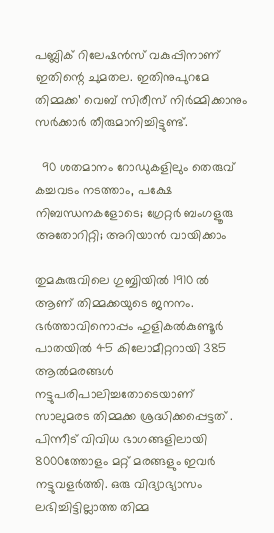പബ്ലിക് റിലേഷൻസ് വകുപ്പിനാണ് ഇതിന്റെ ചുമതല. ഇതിനുപുറമേ തിമ്മക്ക’ വെബ് സിരീസ് നിർമ്മിക്കാനും സർക്കാർ തീരുമാനിച്ചിട്ടുണ്ട്.

  90 ശതമാനം റോഡുകളിലും തെരുവ് കച്ചവടം നടത്താം, പക്ഷേ നിബന്ധനകളോടെ; ഗ്രേറ്റർ ബംഗളൂരു അതോറിറ്റി; അറിയാൻ വായിക്കാം

തുമകുരുവിലെ ഗുബ്ബിയിൽ 1910 ൽ ആണ് തിമ്മക്കയുടെ ജനനം. ഭർത്താവിനൊപ്പം ഹുളികൽകുണ്ടൂർ പാതയിൽ 45 കിലോമീറ്ററായി 385 ആൽമരങ്ങൾ നട്ടുപരിപാലിച്ചതോടെയാണ് സാലുമരട തിമ്മക്ക ശ്രദ്ധിക്കപ്പെട്ടത് . പിന്നീട് വിവിധ ഭാഗങ്ങളിലായി 8000ത്തോളം മറ്റ് മരങ്ങളും ഇവർ നട്ടുവളർത്തി. ഒരു വിദ്യാഭ്യാസം ലഭിച്ചിട്ടില്ലാത്ത തിമ്മ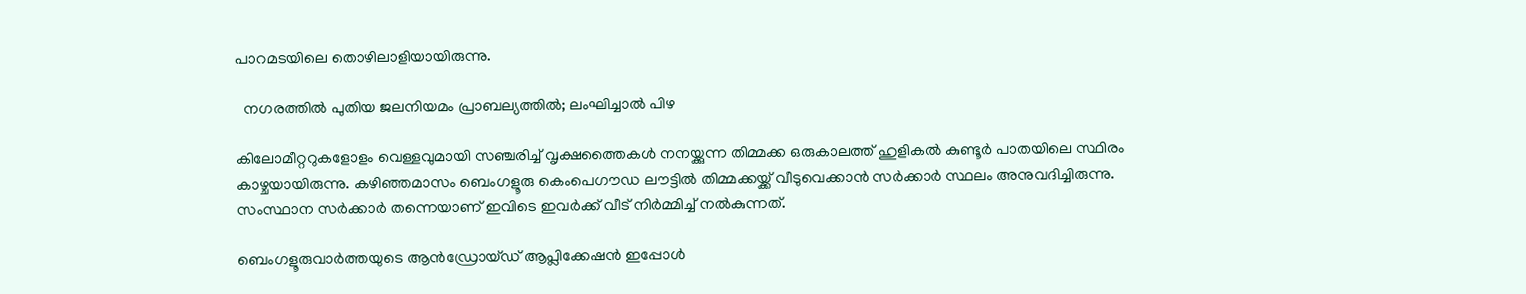പാറമടയിലെ തൊഴിലാളിയായിരുന്നു.

  നഗരത്തിൽ പുതിയ ജലനിയമം പ്രാബല്യത്തിൽ; ലംഘിച്ചാൽ പിഴ

കിലോമീറ്ററുകളോളം വെള്ളവുമായി സഞ്ചരിച്ച് വൃക്ഷത്തൈകൾ നനയ്ക്കുന്ന തിമ്മക്ക ഒരുകാലത്ത് ഹുളികൽ കുണ്ടൂർ പാതയിലെ സ്ഥിരം കാഴ്ചയായിരുന്നു. കഴിഞ്ഞമാസം ബെംഗളൂരു കെംപെഗൗഡ ലൗട്ടിൽ തിമ്മക്കയ്ക്ക് വീടുവെക്കാൻ സർക്കാർ സ്ഥലം അനുവദിച്ചിരുന്നു. സംസ്ഥാന സർക്കാർ തന്നെയാണ് ഇവിടെ ഇവർക്ക് വീട് നിർമ്മിച്ച് നൽകുന്നത്.

ബെംഗളൂരുവാർത്തയുടെ ആൻഡ്രോയ്ഡ് ആപ്ലിക്കേഷൻ ഇപ്പോൾ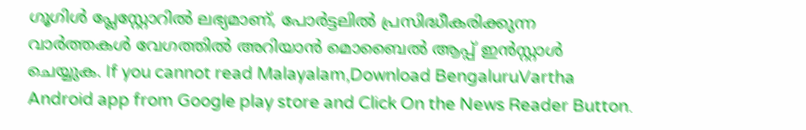ഗൂഗിൾ പ്ലേസ്റ്റോറിൽ ലഭ്യമാണ്, പോർട്ടലിൽ പ്രസിദ്ധീകരിക്കുന്ന വാർത്തകൾ വേഗത്തിൽ അറിയാൻ മൊബൈൽ ആപ്പ് ഇൻസ്റ്റാൾ ചെയ്യുക. If you cannot read Malayalam,Download BengaluruVartha Android app from Google play store and Click On the News Reader Button.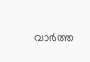വാർത്ത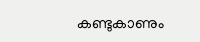കണ്ടുകാണും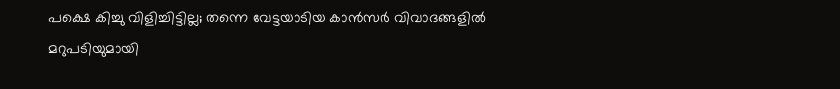പക്ഷെ കിച്ചു വിളിച്ചിട്ടില്ല; തന്നെ വേട്ടയാടിയ കാൻസർ വിവാദങ്ങളിൽ മറുപടിയുമായി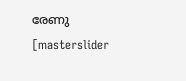രേണു
[masterslider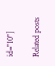id="10"]

Related posts